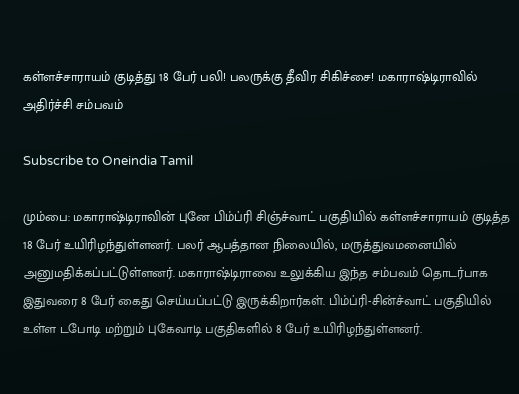கள்ளச்சாராயம் குடித்து 18 பேர் பலி! பலருக்கு தீவிர சிகிச்சை! மகாராஷ்டிராவில் அதிர்ச்சி சம்பவம்

Subscribe to Oneindia Tamil

மும்பை: மகாராஷ்டிராவின் புனே பிம்ப்ரி சிஞ்ச்வாட் பகுதியில் கள்ளச்சாராயம் குடித்த 18 பேர் உயிரிழந்துள்ளனர். பலர் ஆபத்தான நிலையில், மருத்துவமனையில் அனுமதிக்கப்பட்டுள்ளனர். மகாராஷ்டிராவை உலுக்கிய இந்த சம்பவம் தொடர்பாக இதுவரை 8 பேர் கைது செய்யப்பட்டு இருக்கிறார்கள். பிம்ப்ரி-சின்ச்வாட் பகுதியில் உள்ள டபோடி மற்றும் புகேவாடி பகுதிகளில் 8 பேர் உயிரிழந்துள்ளனர்.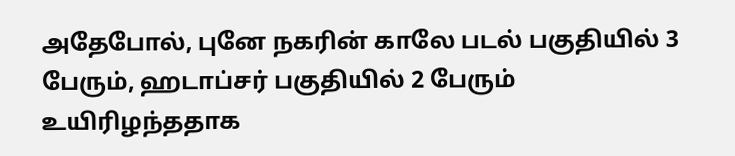அதேபோல், புனே நகரின் காலே படல் பகுதியில் 3 பேரும், ஹடாப்சர் பகுதியில் 2 பேரும் உயிரிழந்ததாக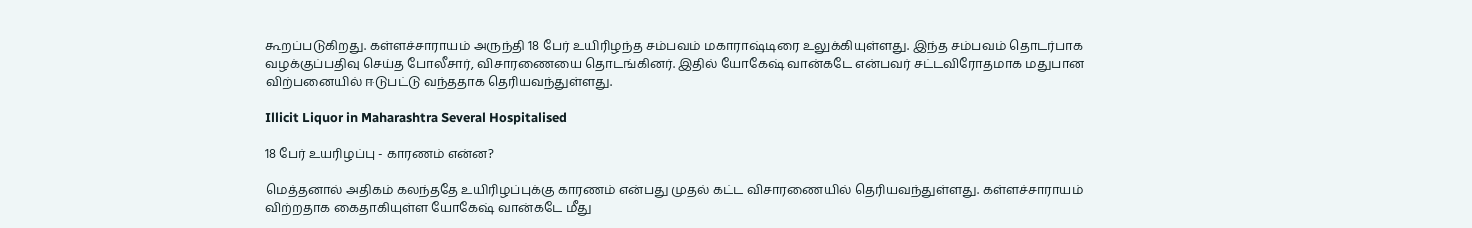கூறப்படுகிறது. கள்ளச்சாராயம் அருந்தி 18 பேர் உயிரிழந்த சம்பவம் மகாராஷ்டிரை உலுக்கியுள்ளது. இந்த சம்பவம் தொடர்பாக வழக்குப்பதிவு செய்த போலீசார், விசாரணையை தொடங்கினர். இதில் யோகேஷ் வான்கடே என்பவர் சட்டவிரோதமாக மதுபான விற்பனையில் ஈடுபட்டு வந்ததாக தெரியவந்துள்ளது.

Illicit Liquor in Maharashtra Several Hospitalised

18 பேர் உயரிழப்பு - காரணம் என்ன?

மெத்தனால் அதிகம் கலந்ததே உயிரிழப்புக்கு காரணம் என்பது முதல் கட்ட விசாரணையில் தெரியவந்துள்ளது. கள்ளச்சாராயம் விற்றதாக கைதாகியுள்ள யோகேஷ் வான்கடே மீது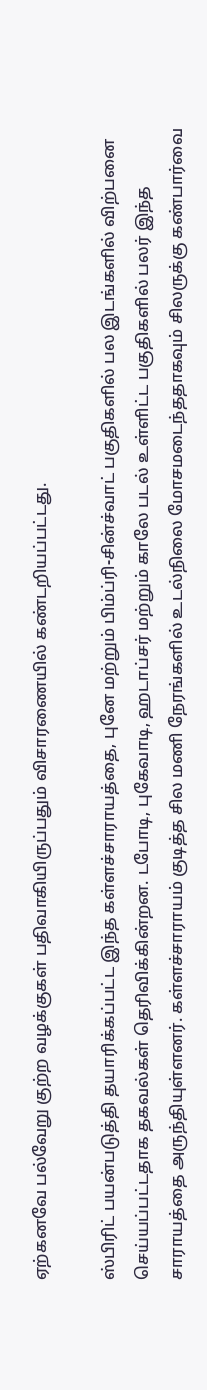ஏற்கனவே பல்வேறு குற்ற வழக்குகள் பதிவாகியிருப்பதும் விசாரணையில் கண்டறியப்பட்டது.

ஸ்பிரிட் பயன்படுத்தி தயாரிக்கப்பட்ட இந்த கள்ளச்சாராயத்தை, புனே மற்றும் பிம்ப்ரி-சின்ச்வாட் பகுதிகளில் பல இடங்களில் விற்பனை செய்யப்பட்டதாக தகவல்கள் தெரிவிக்கின்றன. டபோடி, புகேவாடி, ஹடாப்சர் மற்றும் காலே படல் உள்ளிட்ட பகுதிகளில் பலர் இந்த சாராயத்தை அருந்தியுள்ளனர். கள்ளச்சாராயம் குடித்த சில மணி நேரங்களில் உடல்நிலை மோசமடைந்ததாகவும் சிலருக்கு கண்பார்வை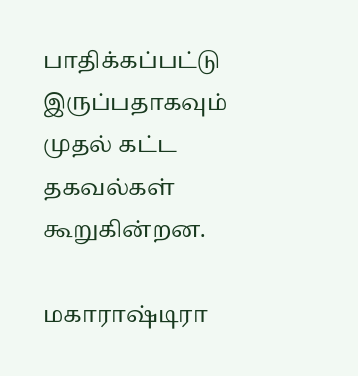பாதிக்கப்பட்டு இருப்பதாகவும் முதல் கட்ட தகவல்கள் கூறுகின்றன.

மகாராஷ்டிரா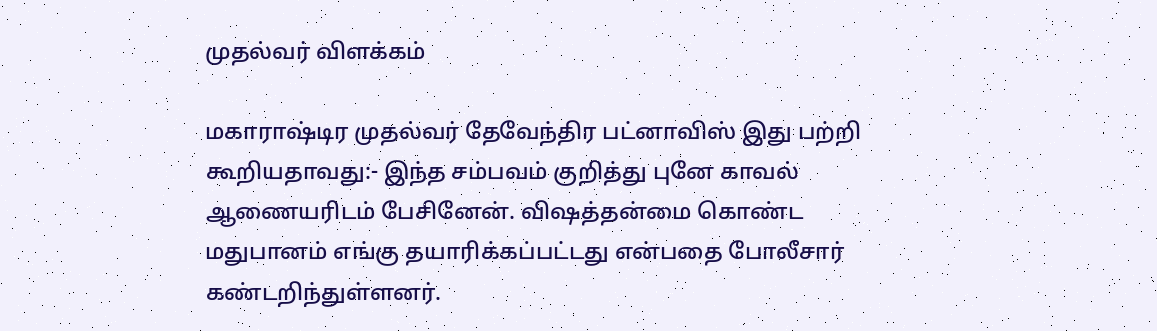முதல்வர் விளக்கம்

மகாராஷ்டிர முதல்வர் தேவேந்திர பட்னாவிஸ் இது பற்றி கூறியதாவது:- இந்த சம்பவம் குறித்து புனே காவல் ஆணையரிடம் பேசினேன். விஷத்தன்மை கொண்ட மதுபானம் எங்கு தயாரிக்கப்பட்டது என்பதை போலீசார் கண்டறிந்துள்ளனர்.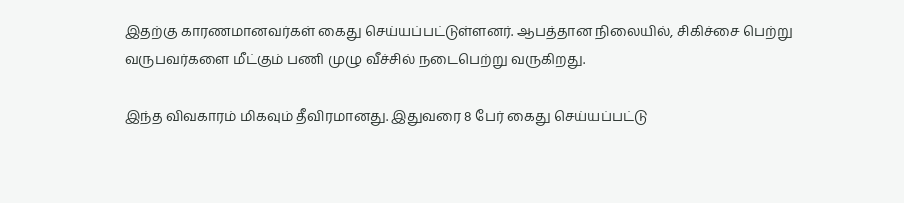இதற்கு காரணமானவர்கள் கைது செய்யப்பட்டுள்ளனர். ஆபத்தான நிலையில், சிகிச்சை பெற்று வருபவர்களை மீட்கும் பணி முழு வீச்சில் நடைபெற்று வருகிறது.

இந்த விவகாரம் மிகவும் தீவிரமானது. இதுவரை 8 பேர் கைது செய்யப்பட்டு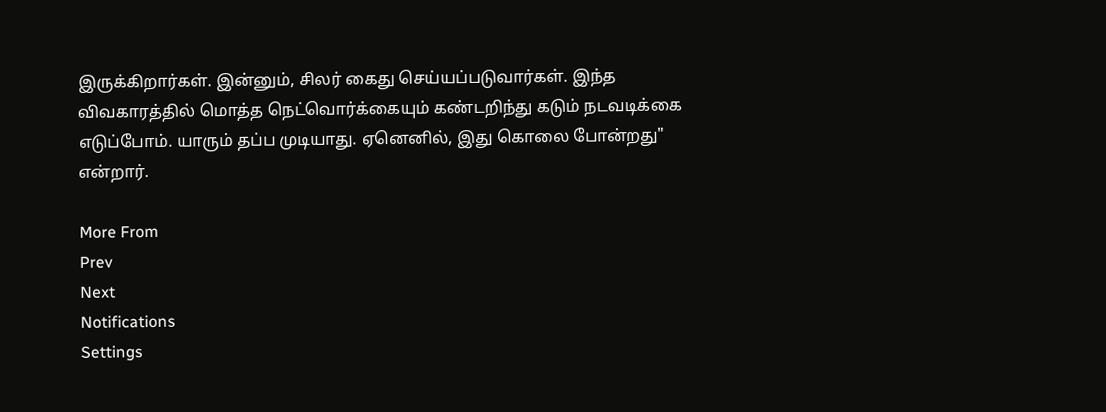இருக்கிறார்கள். இன்னும், சிலர் கைது செய்யப்படுவார்கள். இந்த விவகாரத்தில் மொத்த நெட்வொர்க்கையும் கண்டறிந்து கடும் நடவடிக்கை எடுப்போம். யாரும் தப்ப முடியாது. ஏனெனில், இது கொலை போன்றது" என்றார்.

More From
Prev
Next
Notifications
Settings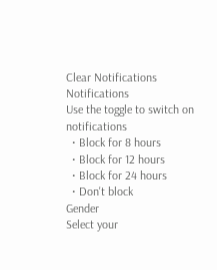Clear Notifications
Notifications
Use the toggle to switch on notifications
  • Block for 8 hours
  • Block for 12 hours
  • Block for 24 hours
  • Don't block
Gender
Select your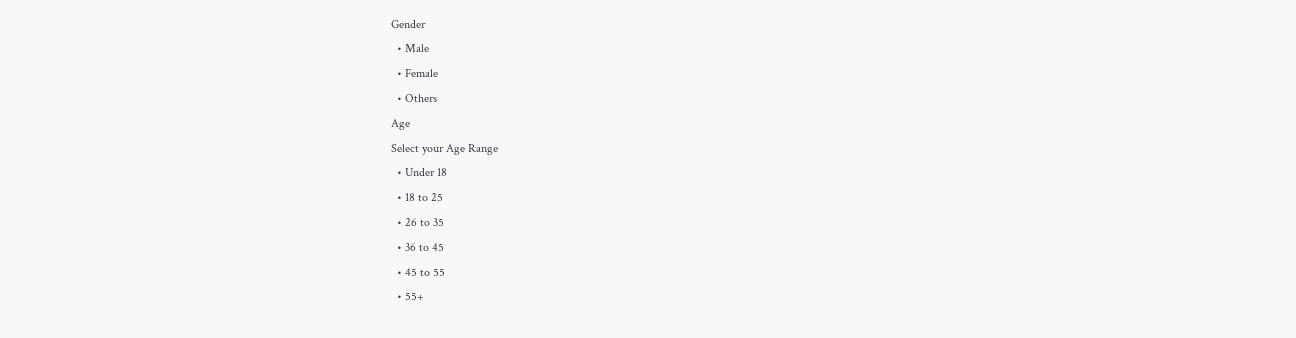Gender
  • Male
  • Female
  • Others
Age
Select your Age Range
  • Under 18
  • 18 to 25
  • 26 to 35
  • 36 to 45
  • 45 to 55
  • 55+